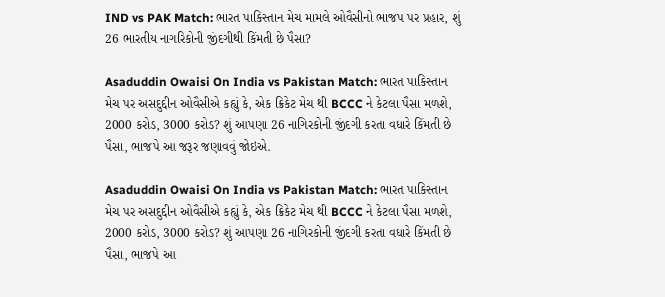IND vs PAK Match: ભારત પાકિસ્તાન મેચ મામલે ઓવૈસીનો ભાજપ પર પ્રહાર, શું 26 ભારતીય નાગરિકોની જીંદગીથી કિંમતી છે પૈસા?

Asaduddin Owaisi On India vs Pakistan Match: ભારત પાકિસ્તાન મેચ પર અસદુદ્દીન ઓવૈસીએ કહ્યું કે, એક ક્રિકેટ મેચ થી BCCC ને કેટલા પૈસા મળશે, 2000 કરોડ, 3000 કરોડ? શું આપણા 26 નાગિરકોની જીંદગી કરતા વધારે કિંમતી છે પૈસા, ભાજપે આ જરૂર જણાવવું જોઇએ.

Asaduddin Owaisi On India vs Pakistan Match: ભારત પાકિસ્તાન મેચ પર અસદુદ્દીન ઓવૈસીએ કહ્યું કે, એક ક્રિકેટ મેચ થી BCCC ને કેટલા પૈસા મળશે, 2000 કરોડ, 3000 કરોડ? શું આપણા 26 નાગિરકોની જીંદગી કરતા વધારે કિંમતી છે પૈસા, ભાજપે આ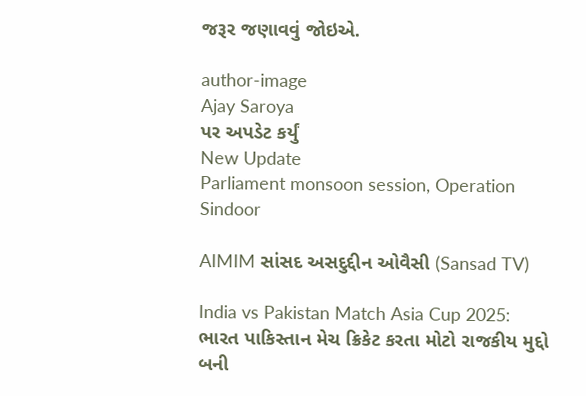જરૂર જણાવવું જોઇએ.

author-image
Ajay Saroya
પર અપડેટ કર્યું
New Update
Parliament monsoon session, Operation Sindoor

AIMIM સાંસદ અસદુદ્દીન ઓવૈસી (Sansad TV)

India vs Pakistan Match Asia Cup 2025: ભારત પાકિસ્તાન મેચ ક્રિકેટ કરતા મોટો રાજકીય મુદ્દો બની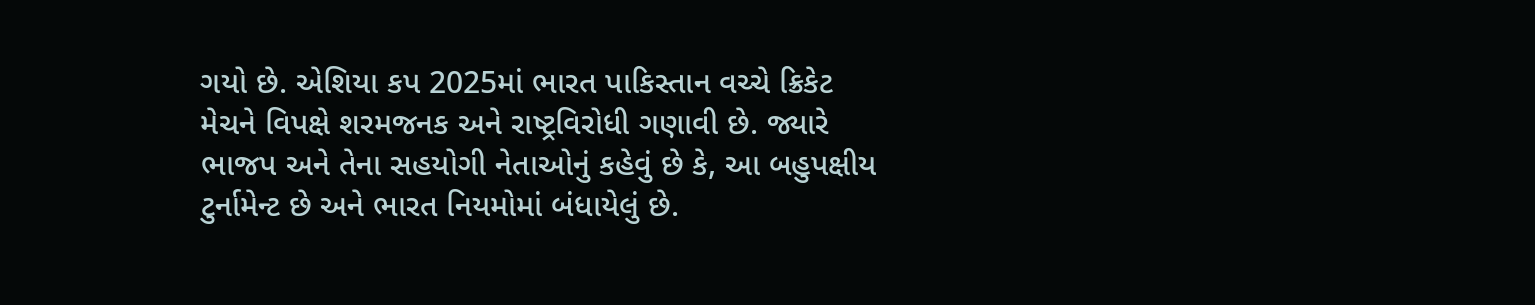ગયો છે. એશિયા કપ 2025માં ભારત પાકિસ્તાન વચ્ચે ક્રિકેટ મેચને વિપક્ષે શરમજનક અને રાષ્ટ્રવિરોધી ગણાવી છે. જ્યારે ભાજપ અને તેના સહયોગી નેતાઓનું કહેવું છે કે, આ બહુપક્ષીય ટુર્નામેન્ટ છે અને ભારત નિયમોમાં બંધાયેલું છે.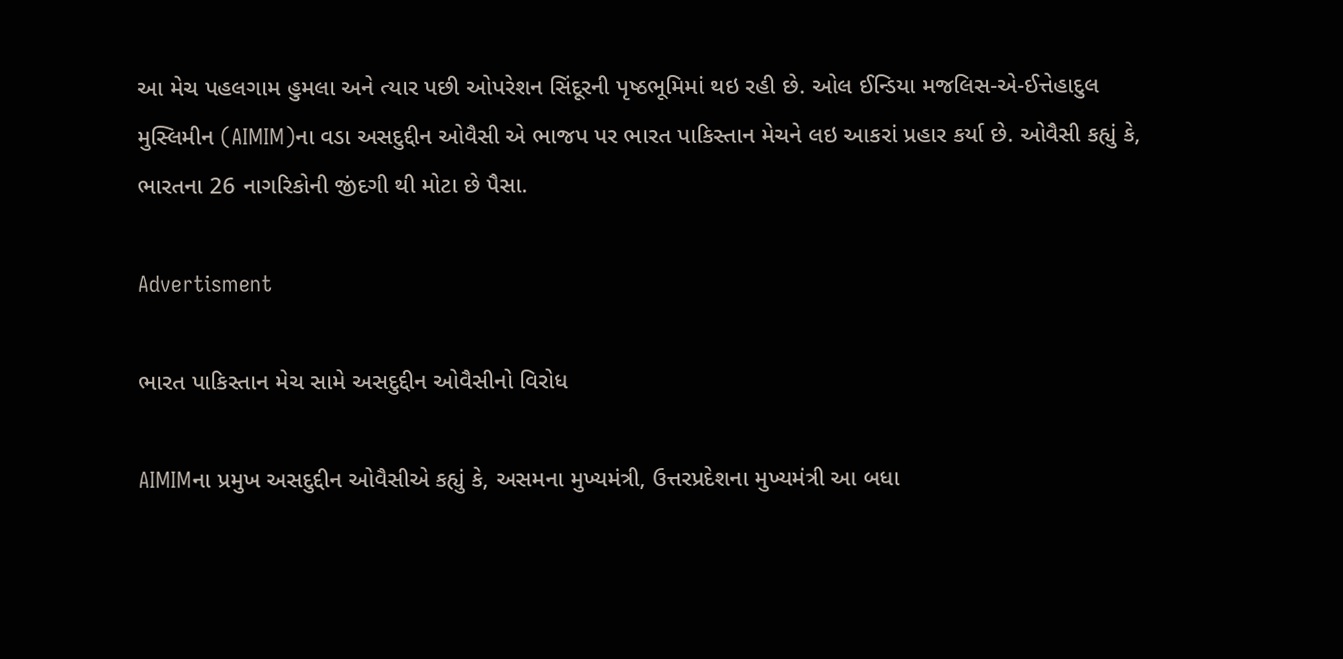આ મેચ પહલગામ હુમલા અને ત્યાર પછી ઓપરેશન સિંદૂરની પૃષ્ઠભૂમિમાં થઇ રહી છે. ઓલ ઈન્ડિયા મજલિસ-એ-ઈત્તેહાદુલ મુસ્લિમીન (AIMIM)ના વડા અસદુદ્દીન ઓવૈસી એ ભાજપ પર ભારત પાકિસ્તાન મેચને લઇ આકરાં પ્રહાર કર્યા છે. ઓવૈસી કહ્યું કે, ભારતના 26 નાગરિકોની જીંદગી થી મોટા છે પૈસા.

Advertisment

ભારત પાકિસ્તાન મેચ સામે અસદુદ્દીન ઓવૈસીનો વિરોધ

AIMIMના પ્રમુખ અસદુદ્દીન ઓવૈસીએ કહ્યું કે, અસમના મુખ્યમંત્રી, ઉત્તરપ્રદેશના મુખ્યમંત્રી આ બધા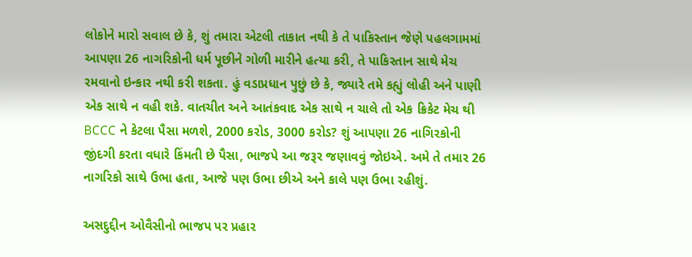લોકોને મારો સવાલ છે કે, શું તમારા એટલી તાકાત નથી કે તે પાકિસ્તાન જેણે પહલગામમાં આપણા 26 નાગરિકોની ધર્મ પૂછીને ગોળી મારીને હત્યા કરી, તે પાકિસ્તાન સાથે મેચ રમવાનો ઇન્કાર નથી કરી શકતા. હું વડાપ્રધાન પુછું છે કે, જ્યારે તમે કહ્યું લોહી અને પાણી એક સાથે ન વહી શકે. વાતચીત અને આતંકવાદ એક સાથે ન ચાલે તો એક ક્રિકેટ મેચ થી BCCC ને કેટલા પૈસા મળશે, 2000 કરોડ, 3000 કરોડ? શું આપણા 26 નાગિરકોની જીંદગી કરતા વધારે કિંમતી છે પૈસા, ભાજપે આ જરૂર જણાવવું જોઇએ. અમે તે તમાર 26 નાગરિકો સાથે ઉભા હતા, આજે પણ ઉભા છીએ અને કાલે પણ ઉભા રહીશું.

અસદુદ્દીન ઓવૈસીનો ભાજપ પર પ્રહાર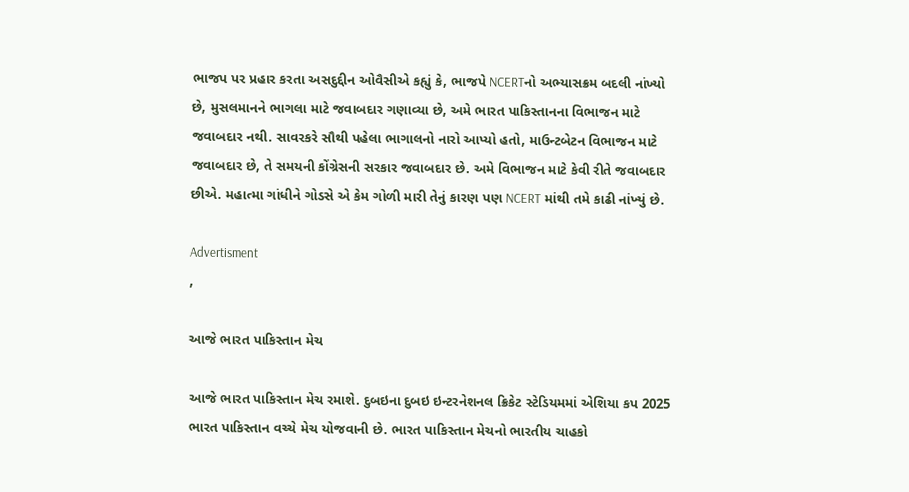ભાજપ પર પ્રહાર કરતા અસદુદ્દીન ઓવૈસીએ કહ્યું કે, ભાજપે NCERTનો અભ્યાસક્રમ બદલી નાંખ્યો છે, મુસલમાનને ભાગલા માટે જવાબદાર ગણાવ્યા છે, અમે ભારત પાકિસ્તાનના વિભાજન માટે જવાબદાર નથી. સાવરકરે સૌથી પહેલા ભાગાલનો નારો આપ્યો હતો, માઉન્ટબેટન વિભાજન માટે જવાબદાર છે, તે સમયની કોંગ્રેસની સરકાર જવાબદાર છે. અમે વિભાજન માટે કેવી રીતે જવાબદાર છીએ. મહાત્મા ગાંધીને ગોડસે એ કેમ ગોળી મારી તેનું કારણ પણ NCERT માંથી તમે કાઢી નાંખ્યું છે.

Advertisment
,

આજે ભારત પાકિસ્તાન મેચ

આજે ભારત પાકિસ્તાન મેચ રમાશે. દુબઇના દુબઇ ઇન્ટરનેશનલ ક્રિકેટ સ્ટેડિયમમાં એશિયા કપ 2025 ભારત પાકિસ્તાન વચ્ચે મેચ યોજવાની છે. ભારત પાકિસ્તાન મેચનો ભારતીય ચાહકો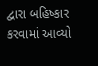દ્વારા બહિષ્કાર કરવામાં આવ્યો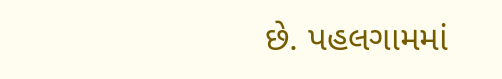છે. પહલગામમાં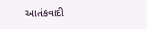આતંકવાદી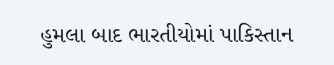હુમલા બાદ ભારતીયોમાં પાકિસ્તાન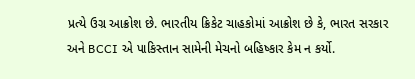પ્રત્યે ઉગ્ર આક્રોશ છે. ભારતીય ક્રિકેટ ચાહકોમાં આક્રોશ છે કે, ભારત સરકાર અને BCCI એ પાકિસ્તાન સામેની મેચનો બહિષ્કાર કેમ ન કર્યો.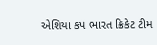એશિયા કપ ભારત ક્રિકેટ ટીમ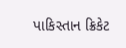પાકિસ્તાન ક્રિકેટ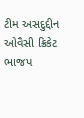ટીમ અસદુદ્દીન ઓવૈસી ક્રિકેટ ભાજપ